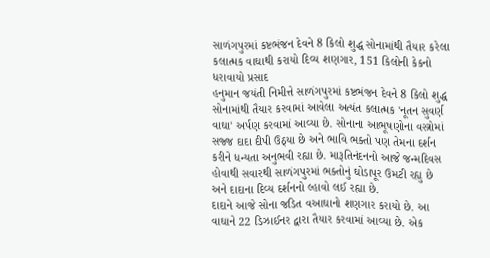સાળંગપુરમાં કષ્ટભંજન દેવને 8 કિલો શુદ્ધ સોનામાંથી તૈયાર કરેલા કલાત્મક વાઘાથી કરાયો દિવ્ય શણગાર, 151 કિલોની કેકનો ધરાવાયો પ્રસાદ
હનુમાન જયંતી નિમીત્તે સાળંગપુરમાં કષ્ટભંજન દેવને 8 કિલો શુદ્ધ સોનામાંથી તૈયાર કરવામાં આવેલા અત્યંત કલાત્મક 'નૂતન સુવર્ણ વાઘા' અર્પણ કરવામાં આવ્યા છે. સોનાના આભૂષણોના વસ્ત્રોમાં સજ્જ દાદા દીપી ઉઠ્યા છે અને ભાવિ ભક્તો પણ તેમના દર્શન કરીને ધન્યતા અનુભવી રહ્યા છે. મારૂતિનંદનનો આજે જન્મદિવસ હોવાથી સવારથી સાળંગપુરમાં ભક્તોનું ઘોડાપૂર ઉમટી રહ્યુ છે અને દાદાના દિવ્ય દર્શનનો લ્હાવો લઈ રહ્યા છે.
દાદાને આજે સોના જડિત વઆઘાનો શણગાર કરાયો છે. આ વાઘાને 22 ડિઝાઈનર દ્વારા તૈયાર કરવામાં આવ્યા છે. એક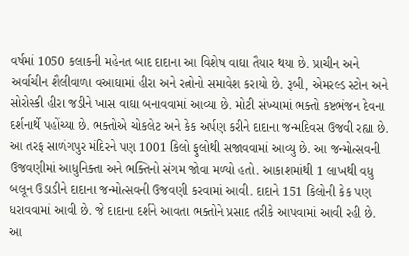વર્ષમાં 1050 કલાકની મહેનત બાદ દાદાના આ વિશેષ વાઘા તૈયાર થયા છે. પ્રાચીન અને અર્વાચીન શૈલીવાળા વઆઘામાં હીરા અને રત્નોનો સમાવેશ કરાયો છે. રૂબી, એમરલ્ડ સ્ટોન અને સોરોસ્કી હીરા જડીને ખાસ વાઘા બનાવવામાં આવ્યા છે. મોટી સંખ્યામાં ભક્તો કષ્ટભંજન દેવના દર્શનાર્થે પહોંચ્યા છે. ભક્તોએ ચોકલેટ અને કેક અર્પણ કરીને દાદાના જન્મદિવસ ઉજવી રહ્યા છે.
આ તરફ સાળંગપુર મંદિરને પણ 1001 કિલો ફુલોથી સજાવવામાં આવ્યુ છે. આ જન્મોત્સવની ઉજવણીમાં આધુનિક્તા અને ભક્તિનો સંગમ જોવા મળ્યો હતો. આકાશમાંથી 1 લાખથી વધુ બલૂન ઉડાડીને દાદાના જન્મોત્સવની ઉજવણી કરવામાં આવી. દાદાને 151 કિલોની કેક પણ ધરાવવામાં આવી છે. જે દાદાના દર્શને આવતા ભક્તોને પ્રસાદ તરીકે આપવામાં આવી રહી છે. આ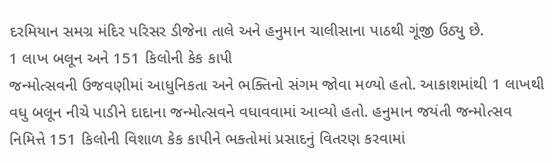દરમિયાન સમગ્ર મંદિર પરિસર ડીજેના તાલે અને હનુમાન ચાલીસાના પાઠથી ગૂંજી ઉઠ્યુ છે.
1 લાખ બલૂન અને 151 કિલોની કેક કાપી
જન્મોત્સવની ઉજવણીમાં આધુનિકતા અને ભક્તિનો સંગમ જોવા મળ્યો હતો. આકાશમાંથી 1 લાખથી વધુ બલૂન નીચે પાડીને દાદાના જન્મોત્સવને વધાવવામાં આવ્યો હતો. હનુમાન જયંતી જન્મોત્સવ નિમિત્તે 151 કિલોની વિશાળ કેક કાપીને ભક્તોમાં પ્રસાદનું વિતરણ કરવામાં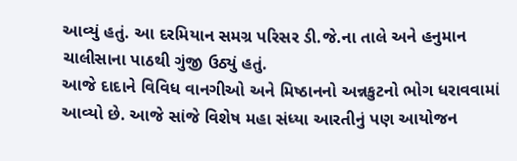આવ્યું હતું. આ દરમિયાન સમગ્ર પરિસર ડી.જે.ના તાલે અને હનુમાન ચાલીસાના પાઠથી ગુંજી ઉઠ્યું હતું.
આજે દાદાને વિવિધ વાનગીઓ અને મિષ્ઠાનનો અન્નકુટનો ભોગ ધરાવવામાં આવ્યો છે. આજે સાંજે વિશેષ મહા સંધ્યા આરતીનું પણ આયોજન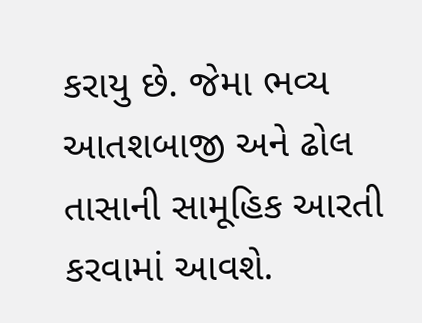કરાયુ છે. જેમા ભવ્ય આતશબાજી અને ઢોલ તાસાની સામૂહિક આરતી કરવામાં આવશે.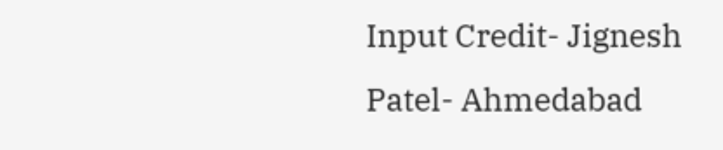Input Credit- Jignesh Patel- Ahmedabad